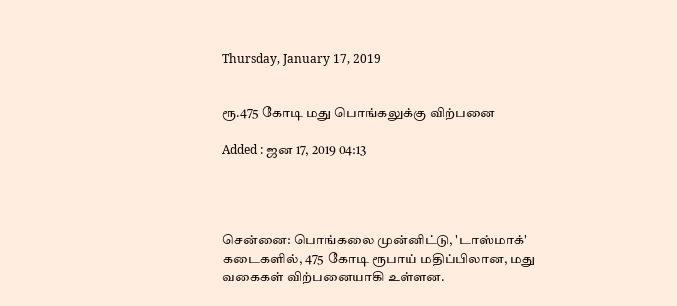Thursday, January 17, 2019


ரூ.475 கோடி மது பொங்கலுக்கு விற்பனை

Added : ஜன 17, 2019 04:13




சென்னை: பொங்கலை முன்னிட்டு, 'டாஸ்மாக்' கடைகளில், 475 கோடி ரூபாய் மதிப்பிலான, மது வகைகள் விற்பனையாகி உள்ளன.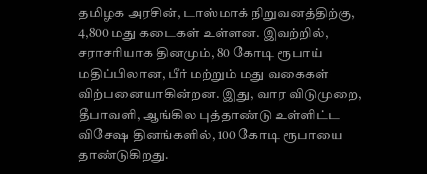தமிழக அரசின், டாஸ்மாக் நிறுவனத்திற்கு, 4,800 மது கடைகள் உள்ளன. இவற்றில், சராசரியாக தினமும், 80 கோடி ரூபாய் மதிப்பிலான, பீர் மற்றும் மது வகைகள் விற்பனையாகின்றன. இது, வார விடுமுறை, தீபாவளி, ஆங்கில புத்தாண்டு உள்ளிட்ட விசேஷ தினங்களில், 100 கோடி ரூபாயை தாண்டுகிறது.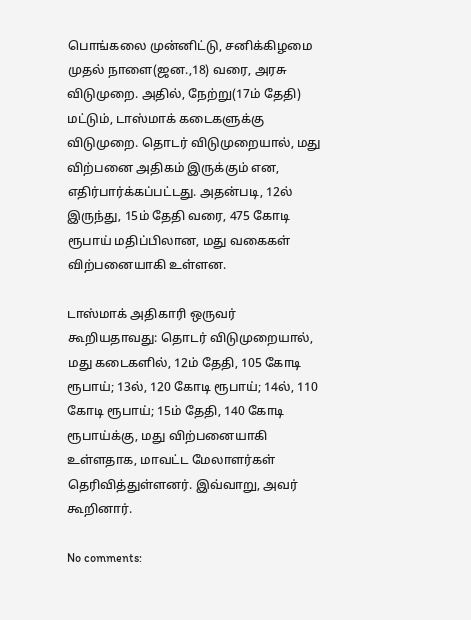பொங்கலை முன்னிட்டு, சனிக்கிழமை முதல் நாளை(ஜன.,18) வரை, அரசு விடுமுறை. அதில், நேற்று(17ம் தேதி) மட்டும், டாஸ்மாக் கடைகளுக்கு விடுமுறை. தொடர் விடுமுறையால், மது விற்பனை அதிகம் இருக்கும் என, எதிர்பார்க்கப்பட்டது. அதன்படி, 12ல் இருந்து, 15ம் தேதி வரை, 475 கோடி ரூபாய் மதிப்பிலான, மது வகைகள் விற்பனையாகி உள்ளன.

டாஸ்மாக் அதிகாரி ஒருவர் கூறியதாவது: தொடர் விடுமுறையால், மது கடைகளில், 12ம் தேதி, 105 கோடி ரூபாய்; 13ல், 120 கோடி ரூபாய்; 14ல், 110 கோடி ரூபாய்; 15ம் தேதி, 140 கோடி ரூபாய்க்கு, மது விற்பனையாகி உள்ளதாக, மாவட்ட மேலாளர்கள் தெரிவித்துள்ளனர். இவ்வாறு, அவர் கூறினார்.

No comments: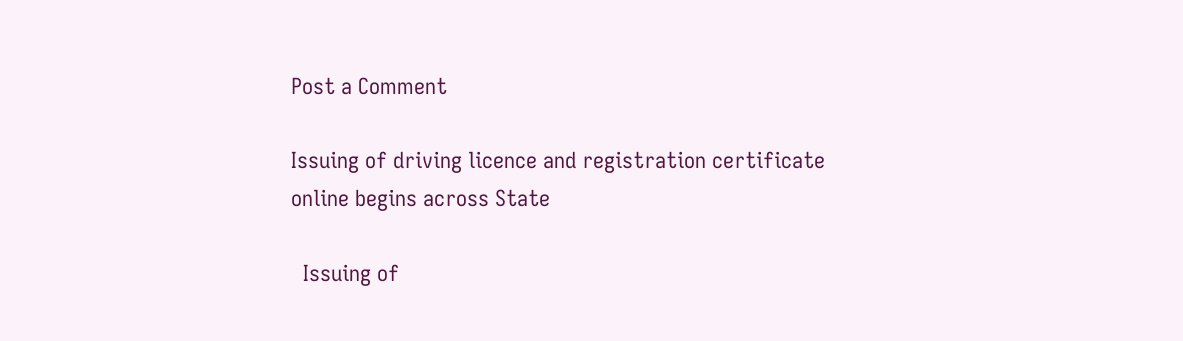Post a Comment

Issuing of driving licence and registration certificate online begins across State

  Issuing of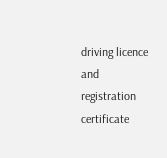driving licence and registration certificate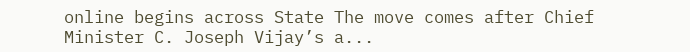online begins across State The move comes after Chief Minister C. Joseph Vijay’s a...